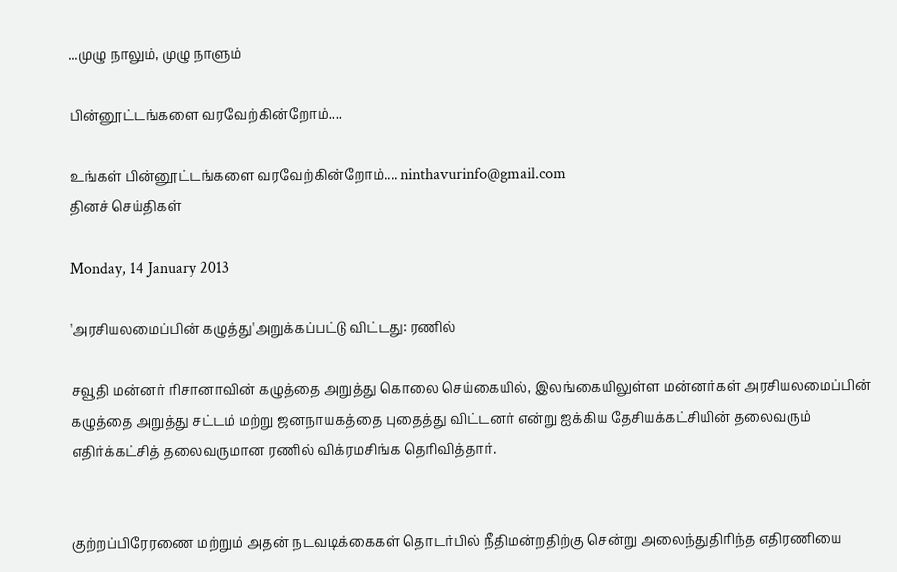...முழு நாலும், முழு நாளும்

பின்னூட்டங்களை வரவேற்கின்றோம்....

உங்கள் பின்னூட்டங்களை வரவேற்கின்றோம்.... ninthavurinfo@gmail.com
தினச் செய்திகள்

Monday, 14 January 2013

'அரசியலமைப்பின் கழுத்து'அறுக்கப்பட்டு விட்டது: ரணில்

சவூதி மன்னர் ரிசானாவின் கழுத்தை அறுத்து கொலை செய்கையில், இலங்கையிலுள்ள மன்னர்கள் அரசியலமைப்பின் கழுத்தை அறுத்து சட்டம் மற்று ஜனநாயகத்தை புதைத்து விட்டனர் என்று ஐக்கிய தேசியக்கட்சியின் தலைவரும் எதிர்க்கட்சித் தலைவருமான ரணில் விக்ரமசிங்க தெரிவித்தார்.


குற்றப்பிரேரணை மற்றும் அதன் நடவடிக்கைகள் தொடர்பில் நீதிமன்றதிற்கு சென்று அலைந்துதிரிந்த எதிரணியை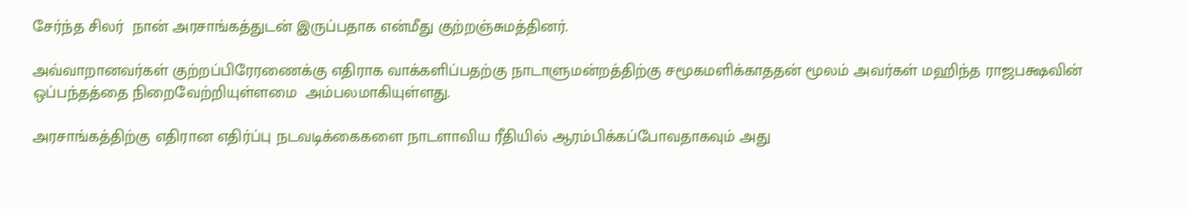சேர்ந்த சிலர்  நான் அரசாங்கத்துடன் இருப்பதாக என்மீது குற்றஞ்சுமத்தினர்.

அவ்வாறானவர்கள் குற்றப்பிரேரணைக்கு எதிராக வாக்களிப்பதற்கு நாடாளுமன்றத்திற்கு சமூகமளிக்காததன் மூலம் அவர்கள் மஹிந்த ராஜபக்ஷவின் ஒப்பந்தத்தை நிறைவேற்றியுள்ளமை  அம்பலமாகியுள்ளது.

அரசாங்கத்திற்கு எதிரான எதிர்ப்பு நடவடிக்கைகளை நாடளாவிய ரீதியில் ஆரம்பிக்கப்போவதாகவும் அது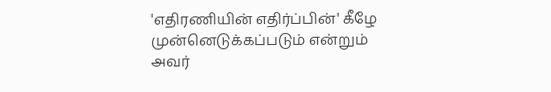'எதிரணியின் எதிர்ப்பின்' கீழே முன்னெடுக்கப்படும் என்றும் அவர்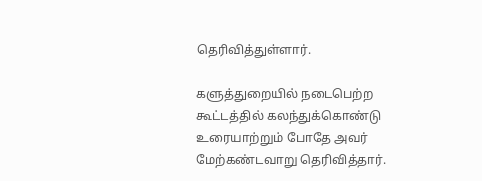தெரிவித்துள்ளார்.

களுத்துறையில் நடைபெற்ற கூட்டத்தில் கலந்துக்கொண்டு உரையாற்றும் போதே அவர் மேற்கண்டவாறு தெரிவித்தார்.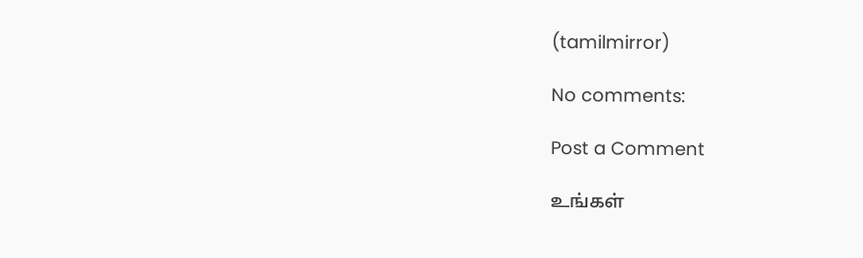(tamilmirror)

No comments:

Post a Comment

உங்கள்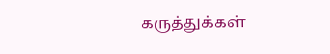கருத்துக்கள்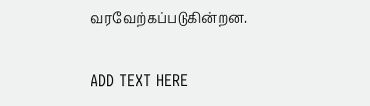வரவேற்கப்படுகின்றன.

ADD TEXT HERE